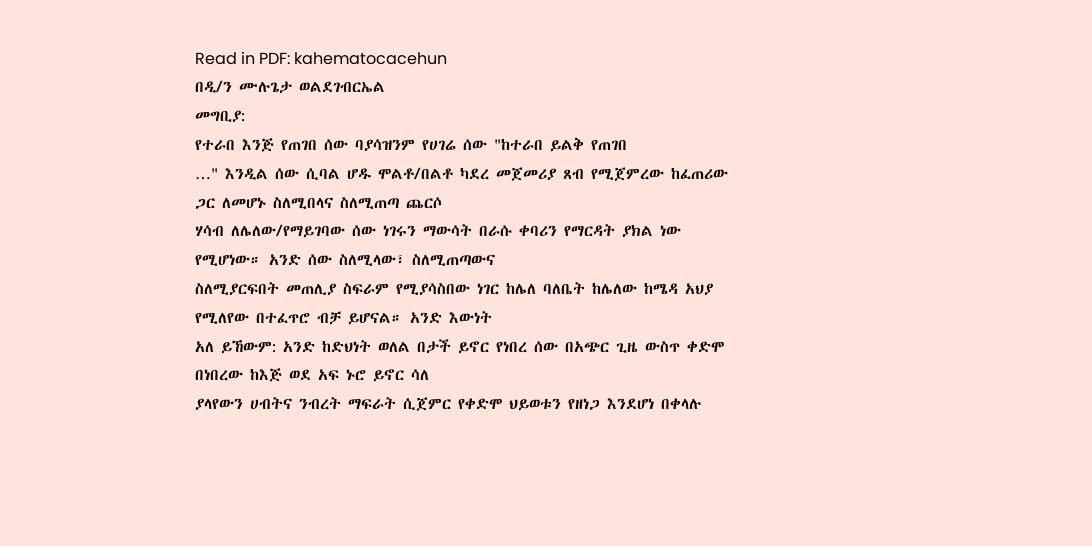Read in PDF: kahematocacehun
በዲ/ን ሙሉጌታ ወልደገብርኤል
መግቢያ:
የተራበ እንጅ የጠገበ ሰው ባያሳዝንም የሀገሬ ሰው "ከተራበ ይልቅ የጠገበ
…" እንዲል ሰው ሲባል ሆዱ ሞልቶ/በልቶ ካደረ መጀመሪያ ጸብ የሚጀምረው ከፈጠሪው ጋር ለመሆኑ ስለሚበላና ስለሚጠጣ ጨርሶ
ሃሳብ ለሌለው/የማይገባው ሰው ነገሩን ማውሳት በራሱ ቀባሪን የማርዳት ያክል ነው የሚሆነው። አንድ ሰው ስለሚላው፣ ስለሚጠጣውና
ስለሚያርፍበት መጠሊያ ስፍራም የሚያሳስበው ነገር ከሌለ ባለቤት ከሌለው ከሜዳ አህያ የሚለየው በተፈጥሮ ብቻ ይሆናል። አንድ እውነት
አለ ይኸውም: አንድ ከድህነት ወለል በታች ይኖር የነበረ ሰው በአጭር ጊዜ ውስጥ ቀድሞ በነበረው ከእጅ ወደ አፍ ኑሮ ይኖር ሳለ
ያላየውን ሀብትና ንብረት ማፍራት ሲጀምር የቀድሞ ህይወቱን የዘነጋ እንደሆነ በቀላሉ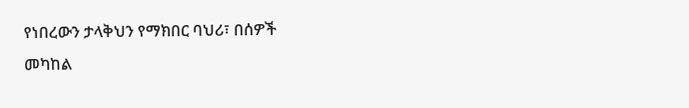የነበረውን ታላቅህን የማክበር ባህሪ፣ በሰዎች
መካከል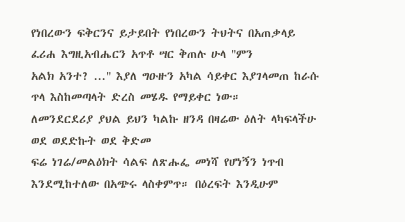የነበረውን ፍቅርንና ይታይበት የነበረውን ትህትና በአጠቃላይ ፈሪሐ እግዚአብሔርን አጥቶ ሣር ቅጠሉ ሁላ "ምን
አልክ አንተ? ..." እያለ ግዑዙን አካል ሳይቀር እያገላመጠ ከራሱ ጥላ እስከመጣላት ድረስ መሄዱ የማይቀር ነው።
ለመንደርደሪያ ያህል ይህን ካልኩ ዘንዳ በዛሬው ዕለት ላካፍላችሁ ወደ ወደድኩት ወደ ቅድመ
ፍሬ ነገሬ/መልዕክት ሳልፍ ለጽሑፌ መነሻ የሆነኝን ነጥብ እንደሚከተለው በአጭሩ ላስቀምጥ። በዕረፍት እንዲሁም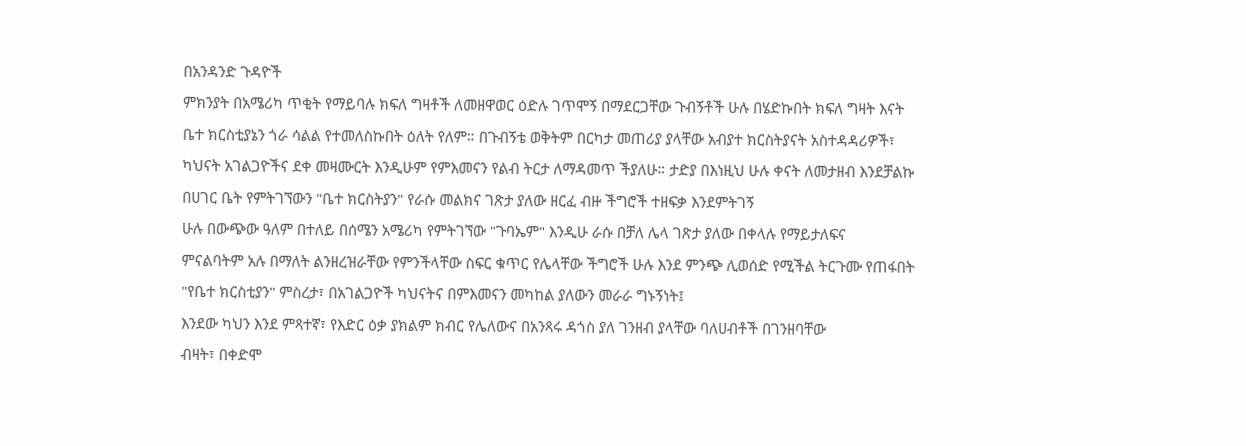በአንዳንድ ጉዳዮች
ምክንያት በአሜሪካ ጥቂት የማይባሉ ክፍለ ግዛቶች ለመዘዋወር ዕድሉ ገጥሞኝ በማደርጋቸው ጉብኝቶች ሁሉ በሄድኩበት ክፍለ ግዛት እናት
ቤተ ክርስቲያኔን ጎራ ሳልል የተመለስኩበት ዕለት የለም። በጉብኝቴ ወቅትም በርካታ መጠሪያ ያላቸው አብያተ ክርስትያናት አስተዳዳሪዎች፣
ካህናት አገልጋዮችና ደቀ መዛሙርት እንዲሁም የምእመናን የልብ ትርታ ለማዳመጥ ችያለሁ። ታድያ በእነዚህ ሁሉ ቀናት ለመታዘብ እንደቻልኩ
በሀገር ቤት የምትገኘውን "ቤተ ክርስትያን" የራሱ መልክና ገጽታ ያለው ዘርፈ ብዙ ችግሮች ተዘፍቃ እንደምትገኝ
ሁሉ በውጭው ዓለም በተለይ በሰሜን አሜሪካ የምትገኘው "ጉባኤም" እንዲሁ ራሱ በቻለ ሌላ ገጽታ ያለው በቀላሉ የማይታለፍና
ምናልባትም አሉ በማለት ልንዘረዝራቸው የምንችላቸው ስፍር ቁጥር የሌላቸው ችግሮች ሁሉ እንደ ምንጭ ሊወሰድ የሚችል ትርጉሙ የጠፋበት
"የቤተ ክርስቲያን" ምስረታ፣ በአገልጋዮች ካህናትና በምእመናን መካከል ያለውን መራራ ግኑኝነት፤
እንደው ካህን እንደ ምጻተኛ፣ የእድር ዕቃ ያክልም ክብር የሌለውና በአንጻሩ ዳጎስ ያለ ገንዘብ ያላቸው ባለሀብቶች በገንዘባቸው
ብዛት፣ በቀድሞ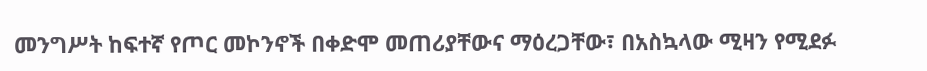መንግሥት ከፍተኛ የጦር መኮንኖች በቀድሞ መጠሪያቸውና ማዕረጋቸው፣ በአስኳላው ሚዛን የሚደፉ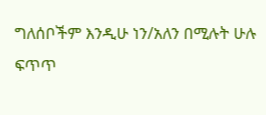ግለሰቦችም እንዲሁ ነን/አለን በሚሉት ሁሉ ፍጥጥ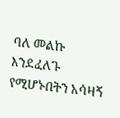ባለ መልኩ እንደፈለጉ የሚሆኑበትን አሳዛኝ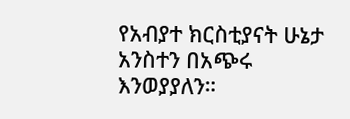የአብያተ ክርስቲያናት ሁኔታ አንስተን በአጭሩ እንወያያለን።